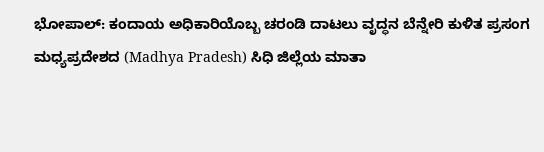ಭೋಪಾಲ್: ಕಂದಾಯ ಅಧಿಕಾರಿಯೊಬ್ಬ ಚರಂಡಿ ದಾಟಲು ವೃದ್ಧನ ಬೆನ್ನೇರಿ ಕುಳಿತ ಪ್ರಸಂಗ ಮಧ್ಯಪ್ರದೇಶದ (Madhya Pradesh) ಸಿಧಿ ಜಿಲ್ಲೆಯ ಮಾತಾ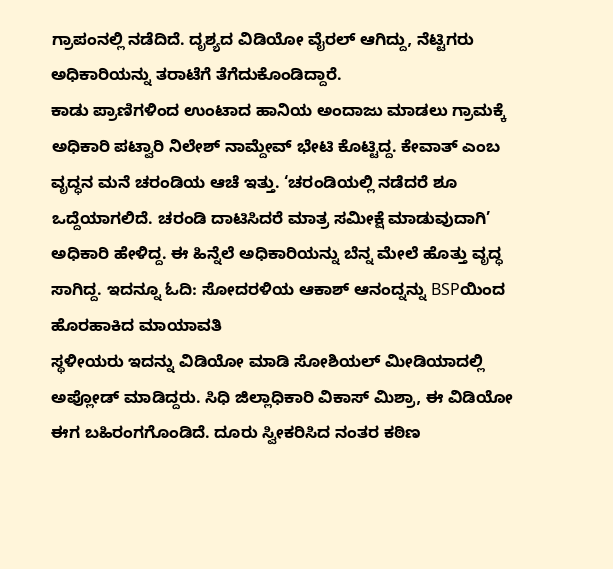ಗ್ರಾಪಂನಲ್ಲಿ ನಡೆದಿದೆ. ದೃಶ್ಯದ ವಿಡಿಯೋ ವೈರಲ್ ಆಗಿದ್ದು, ನೆಟ್ಟಿಗರು ಅಧಿಕಾರಿಯನ್ನು ತರಾಟೆಗೆ ತೆಗೆದುಕೊಂಡಿದ್ದಾರೆ.
ಕಾಡು ಪ್ರಾಣಿಗಳಿಂದ ಉಂಟಾದ ಹಾನಿಯ ಅಂದಾಜು ಮಾಡಲು ಗ್ರಾಮಕ್ಕೆ ಅಧಿಕಾರಿ ಪಟ್ವಾರಿ ನಿಲೇಶ್ ನಾಮ್ದೇವ್ ಭೇಟಿ ಕೊಟ್ಟಿದ್ದ. ಕೇವಾತ್ ಎಂಬ ವೃದ್ಧನ ಮನೆ ಚರಂಡಿಯ ಆಚೆ ಇತ್ತು. ‘ಚರಂಡಿಯಲ್ಲಿ ನಡೆದರೆ ಶೂ ಒದ್ದೆಯಾಗಲಿದೆ. ಚರಂಡಿ ದಾಟಿಸಿದರೆ ಮಾತ್ರ ಸಮೀಕ್ಷೆ ಮಾಡುವುದಾಗಿ’ ಅಧಿಕಾರಿ ಹೇಳಿದ್ದ. ಈ ಹಿನ್ನೆಲೆ ಅಧಿಕಾರಿಯನ್ನು ಬೆನ್ನ ಮೇಲೆ ಹೊತ್ತು ವೃದ್ಧ ಸಾಗಿದ್ದ. ಇದನ್ನೂ ಓದಿ: ಸೋದರಳಿಯ ಆಕಾಶ್ ಆನಂದ್ನನ್ನು BSPಯಿಂದ ಹೊರಹಾಕಿದ ಮಾಯಾವತಿ
ಸ್ಥಳೀಯರು ಇದನ್ನು ವಿಡಿಯೋ ಮಾಡಿ ಸೋಶಿಯಲ್ ಮೀಡಿಯಾದಲ್ಲಿ ಅಪ್ಲೋಡ್ ಮಾಡಿದ್ದರು. ಸಿಧಿ ಜಿಲ್ಲಾಧಿಕಾರಿ ವಿಕಾಸ್ ಮಿಶ್ರಾ, ಈ ವಿಡಿಯೋ ಈಗ ಬಹಿರಂಗಗೊಂಡಿದೆ. ದೂರು ಸ್ವೀಕರಿಸಿದ ನಂತರ ಕಠಿಣ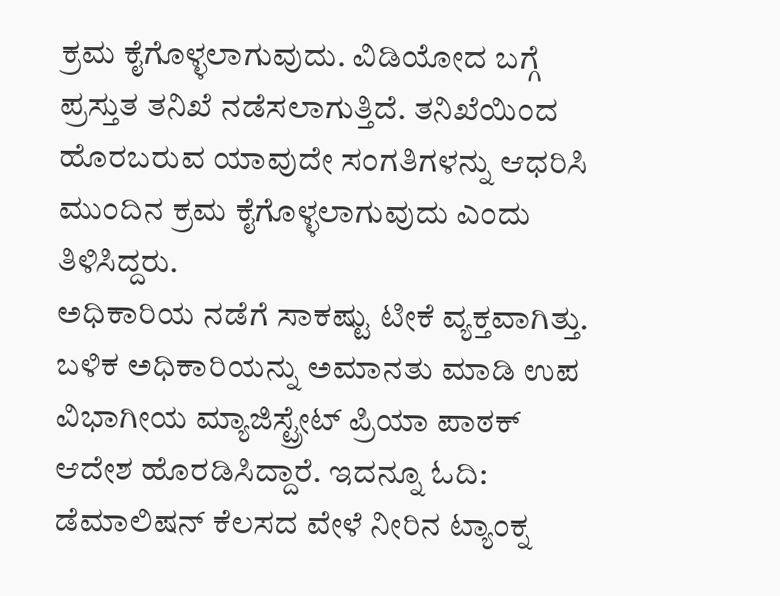ಕ್ರಮ ಕೈಗೊಳ್ಳಲಾಗುವುದು. ವಿಡಿಯೋದ ಬಗ್ಗೆ ಪ್ರಸ್ತುತ ತನಿಖೆ ನಡೆಸಲಾಗುತ್ತಿದೆ. ತನಿಖೆಯಿಂದ ಹೊರಬರುವ ಯಾವುದೇ ಸಂಗತಿಗಳನ್ನು ಆಧರಿಸಿ ಮುಂದಿನ ಕ್ರಮ ಕೈಗೊಳ್ಳಲಾಗುವುದು ಎಂದು ತಿಳಿಸಿದ್ದರು.
ಅಧಿಕಾರಿಯ ನಡೆಗೆ ಸಾಕಷ್ಟು ಟೀಕೆ ವ್ಯಕ್ತವಾಗಿತ್ತು. ಬಳಿಕ ಅಧಿಕಾರಿಯನ್ನು ಅಮಾನತು ಮಾಡಿ ಉಪ ವಿಭಾಗೀಯ ಮ್ಯಾಜಿಸ್ಟ್ರೇಟ್ ಪ್ರಿಯಾ ಪಾಠಕ್ ಆದೇಶ ಹೊರಡಿಸಿದ್ದಾರೆ. ಇದನ್ನೂ ಓದಿ: ಡೆಮಾಲಿಷನ್ ಕೆಲಸದ ವೇಳೆ ನೀರಿನ ಟ್ಯಾಂಕ್ನ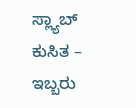ಸ್ಲ್ಯಾಬ್ ಕುಸಿತ – ಇಬ್ಬರು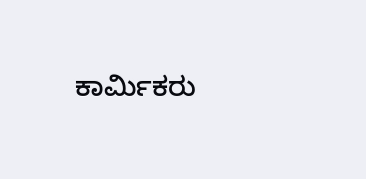ಕಾರ್ಮಿಕರು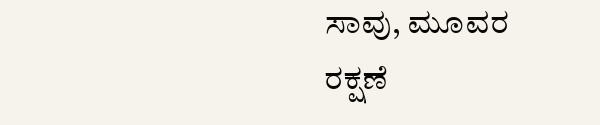ಸಾವು, ಮೂವರ ರಕ್ಷಣೆ